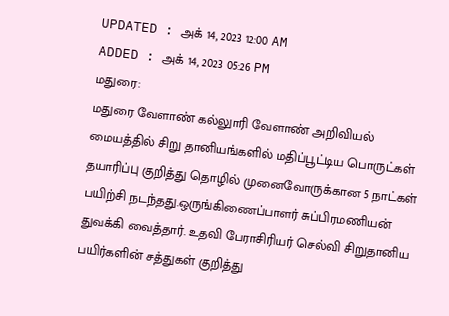UPDATED : அக் 14, 2023 12:00 AM
ADDED : அக் 14, 2023 05:26 PM
மதுரை:
மதுரை வேளாண் கல்லுாரி வேளாண் அறிவியல் மையத்தில் சிறு தானியங்களில் மதிப்பூட்டிய பொருட்கள் தயாரிப்பு குறித்து தொழில் முனைவோருக்கான 5 நாட்கள் பயிற்சி நடந்தது.ஒருங்கிணைப்பாளர் சுப்பிரமணியன் துவக்கி வைத்தார். உதவி பேராசிரியர் செல்வி சிறுதானிய பயிர்களின் சத்துகள் குறித்து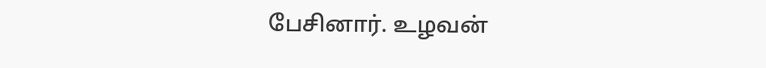பேசினார். உழவன்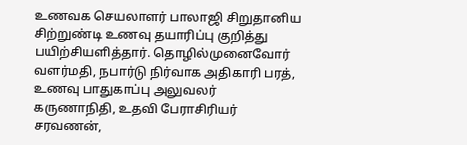உணவக செயலாளர் பாலாஜி சிறுதானிய சிற்றுண்டி உணவு தயாரிப்பு குறித்து பயிற்சியளித்தார். தொழில்முனைவோர் வளர்மதி, நபார்டு நிர்வாக அதிகாரி பரத், உணவு பாதுகாப்பு அலுவலர் கருணாநிதி, உதவி பேராசிரியர் சரவணன்,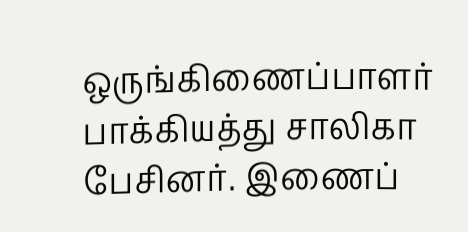ஒருங்கிணைப்பாளர் பாக்கியத்து சாலிகா பேசினர். இணைப்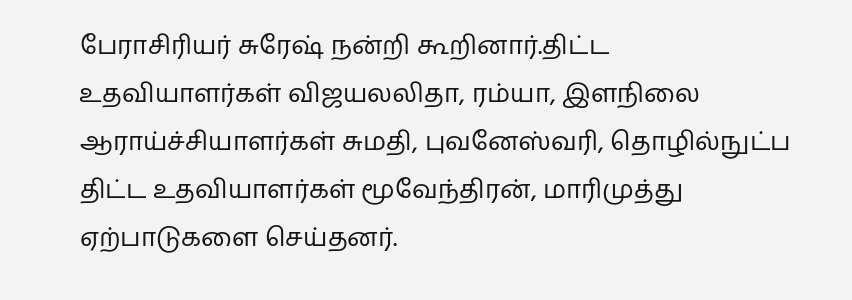பேராசிரியர் சுரேஷ் நன்றி கூறினார்.திட்ட உதவியாளர்கள் விஜயலலிதா, ரம்யா, இளநிலை ஆராய்ச்சியாளர்கள் சுமதி, புவனேஸ்வரி, தொழில்நுட்ப திட்ட உதவியாளர்கள் மூவேந்திரன், மாரிமுத்து ஏற்பாடுகளை செய்தனர்.